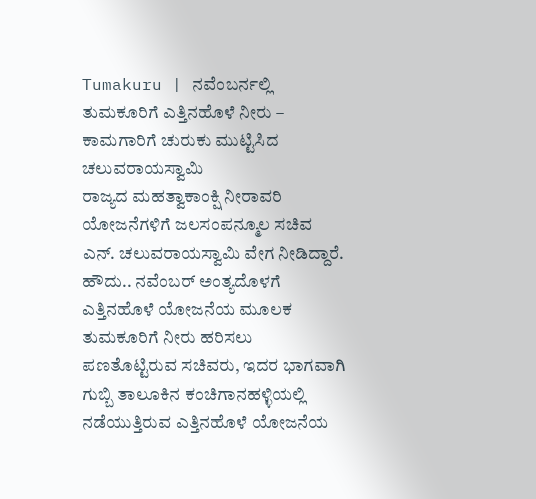Tumakuru | ನವೆಂಬರ್ನಲ್ಲಿ ತುಮಕೂರಿಗೆ ಎತ್ತಿನಹೊಳೆ ನೀರು – ಕಾಮಗಾರಿಗೆ ಚುರುಕು ಮುಟ್ಟಿಸಿದ ಚಲುವರಾಯಸ್ವಾಮಿ
ರಾಜ್ಯದ ಮಹತ್ವಾಕಾಂಕ್ಷಿ ನೀರಾವರಿ ಯೋಜನೆಗಳಿಗೆ ಜಲಸಂಪನ್ಮೂಲ ಸಚಿವ ಎನ್. ಚಲುವರಾಯಸ್ವಾಮಿ ವೇಗ ನೀಡಿದ್ದಾರೆ. ಹೌದು.. ನವೆಂಬರ್ ಅಂತ್ಯದೊಳಗೆ ಎತ್ತಿನಹೊಳೆ ಯೋಜನೆಯ ಮೂಲಕ ತುಮಕೂರಿಗೆ ನೀರು ಹರಿಸಲು ಪಣತೊಟ್ಟಿರುವ ಸಚಿವರು, ಇದರ ಭಾಗವಾಗಿ ಗುಬ್ಬಿ ತಾಲೂಕಿನ ಕಂಚಿಗಾನಹಳ್ಳಿಯಲ್ಲಿ ನಡೆಯುತ್ತಿರುವ ಎತ್ತಿನಹೊಳೆ ಯೋಜನೆಯ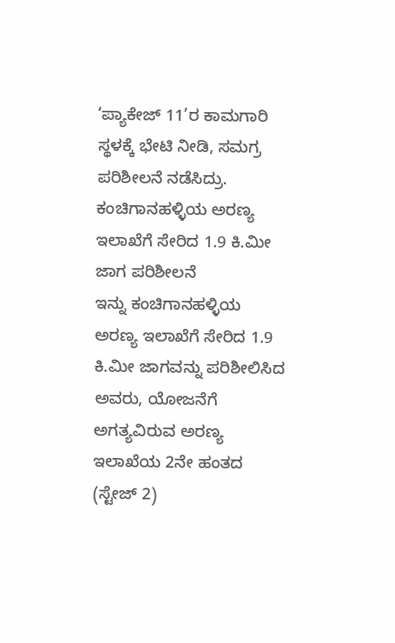‘ಪ್ಯಾಕೇಜ್ 11’ರ ಕಾಮಗಾರಿ ಸ್ಥಳಕ್ಕೆ ಭೇಟಿ ನೀಡಿ, ಸಮಗ್ರ ಪರಿಶೀಲನೆ ನಡೆಸಿದ್ರು.
ಕಂಚಿಗಾನಹಳ್ಳಿಯ ಅರಣ್ಯ ಇಲಾಖೆಗೆ ಸೇರಿದ 1.9 ಕಿ.ಮೀ ಜಾಗ ಪರಿಶೀಲನೆ
ಇನ್ನು ಕಂಚಿಗಾನಹಳ್ಳಿಯ ಅರಣ್ಯ ಇಲಾಖೆಗೆ ಸೇರಿದ 1.9 ಕಿ.ಮೀ ಜಾಗವನ್ನು ಪರಿಶೀಲಿಸಿದ ಅವರು, ಯೋಜನೆಗೆ ಅಗತ್ಯವಿರುವ ಅರಣ್ಯ ಇಲಾಖೆಯ 2ನೇ ಹಂತದ (ಸ್ಟೇಜ್ 2)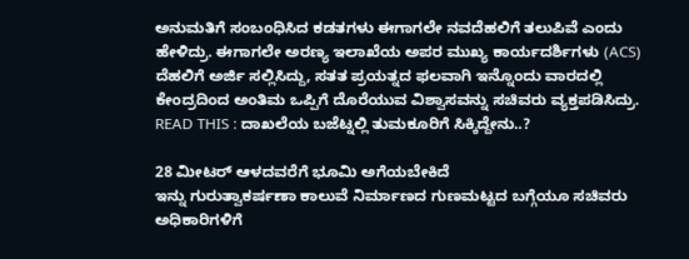ಅನುಮತಿಗೆ ಸಂಬಂಧಿಸಿದ ಕಡತಗಳು ಈಗಾಗಲೇ ನವದೆಹಲಿಗೆ ತಲುಪಿವೆ ಎಂದು ಹೇಳಿದ್ರು. ಈಗಾಗಲೇ ಅರಣ್ಯ ಇಲಾಖೆಯ ಅಪರ ಮುಖ್ಯ ಕಾರ್ಯದರ್ಶಿಗಳು (ACS) ದೆಹಲಿಗೆ ಅರ್ಜಿ ಸಲ್ಲಿಸಿದ್ದು, ಸತತ ಪ್ರಯತ್ನದ ಫಲವಾಗಿ ಇನ್ನೊಂದು ವಾರದಲ್ಲಿ ಕೇಂದ್ರದಿಂದ ಅಂತಿಮ ಒಪ್ಪಿಗೆ ದೊರೆಯುವ ವಿಶ್ವಾಸವನ್ನು ಸಚಿವರು ವ್ಯಕ್ತಪಡಿಸಿದ್ರು.
READ THIS : ದಾಖಲೆಯ ಬಜೆಟ್ನಲ್ಲಿ ತುಮಕೂರಿಗೆ ಸಿಕ್ಕಿದ್ದೇನು..?

28 ಮೀಟರ್ ಆಳದವರೆಗೆ ಭೂಮಿ ಅಗೆಯಬೇಕಿದೆ
ಇನ್ನು ಗುರುತ್ವಾಕರ್ಷಣಾ ಕಾಲುವೆ ನಿರ್ಮಾಣದ ಗುಣಮಟ್ಟದ ಬಗ್ಗೆಯೂ ಸಚಿವರು ಅಧಿಕಾರಿಗಳಿಗೆ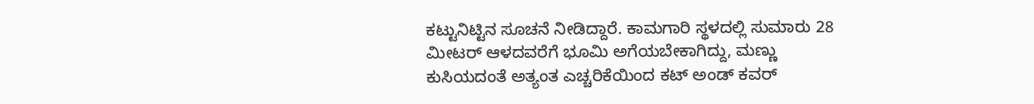ಕಟ್ಟುನಿಟ್ಟಿನ ಸೂಚನೆ ನೀಡಿದ್ದಾರೆ. ಕಾಮಗಾರಿ ಸ್ಥಳದಲ್ಲಿ ಸುಮಾರು 28 ಮೀಟರ್ ಆಳದವರೆಗೆ ಭೂಮಿ ಅಗೆಯಬೇಕಾಗಿದ್ದು, ಮಣ್ಣು ಕುಸಿಯದಂತೆ ಅತ್ಯಂತ ಎಚ್ಚರಿಕೆಯಿಂದ ಕಟ್ ಅಂಡ್ ಕವರ್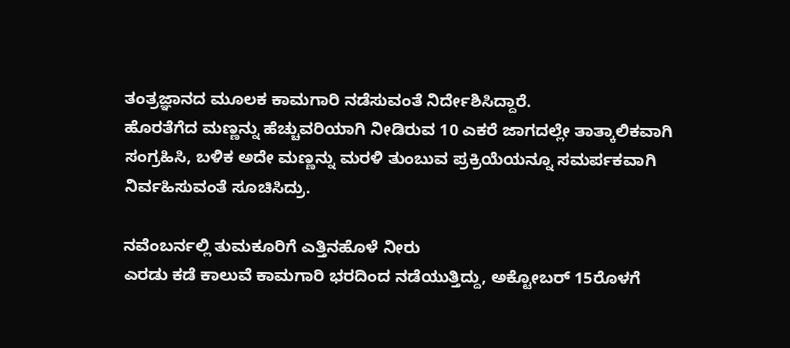ತಂತ್ರಜ್ಞಾನದ ಮೂಲಕ ಕಾಮಗಾರಿ ನಡೆಸುವಂತೆ ನಿರ್ದೇಶಿಸಿದ್ದಾರೆ.
ಹೊರತೆಗೆದ ಮಣ್ಣನ್ನು ಹೆಚ್ಚುವರಿಯಾಗಿ ನೀಡಿರುವ 10 ಎಕರೆ ಜಾಗದಲ್ಲೇ ತಾತ್ಕಾಲಿಕವಾಗಿ ಸಂಗ್ರಹಿಸಿ, ಬಳಿಕ ಅದೇ ಮಣ್ಣನ್ನು ಮರಳಿ ತುಂಬುವ ಪ್ರಕ್ರಿಯೆಯನ್ನೂ ಸಮರ್ಪಕವಾಗಿ ನಿರ್ವಹಿಸುವಂತೆ ಸೂಚಿಸಿದ್ರು.

ನವೆಂಬರ್ನಲ್ಲಿ ತುಮಕೂರಿಗೆ ಎತ್ತಿನಹೊಳೆ ನೀರು
ಎರಡು ಕಡೆ ಕಾಲುವೆ ಕಾಮಗಾರಿ ಭರದಿಂದ ನಡೆಯುತ್ತಿದ್ದು, ಅಕ್ಟೋಬರ್ 15ರೊಳಗೆ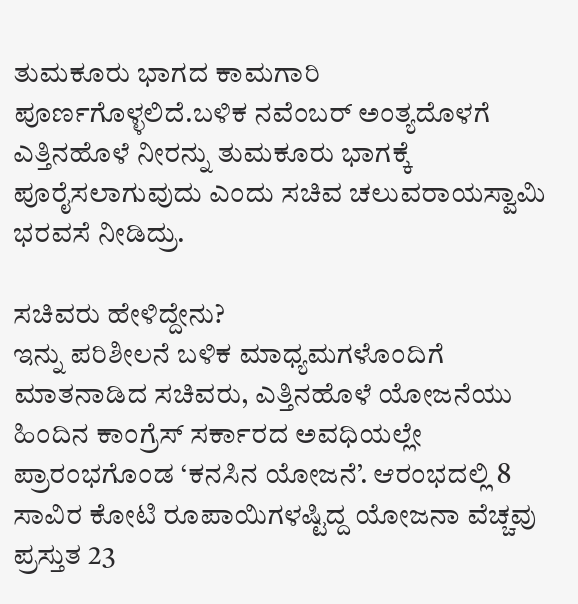ತುಮಕೂರು ಭಾಗದ ಕಾಮಗಾರಿ ಪೂರ್ಣಗೊಳ್ಳಲಿದೆ.ಬಳಿಕ ನವೆಂಬರ್ ಅಂತ್ಯದೊಳಗೆ ಎತ್ತಿನಹೊಳೆ ನೀರನ್ನು ತುಮಕೂರು ಭಾಗಕ್ಕೆ ಪೂರೈಸಲಾಗುವುದು ಎಂದು ಸಚಿವ ಚಲುವರಾಯಸ್ವಾಮಿ ಭರವಸೆ ನೀಡಿದ್ರು.

ಸಚಿವರು ಹೇಳಿದ್ದೇನು?
ಇನ್ನು ಪರಿಶೀಲನೆ ಬಳಿಕ ಮಾಧ್ಯಮಗಳೊಂದಿಗೆ ಮಾತನಾಡಿದ ಸಚಿವರು, ಎತ್ತಿನಹೊಳೆ ಯೋಜನೆಯು ಹಿಂದಿನ ಕಾಂಗ್ರೆಸ್ ಸರ್ಕಾರದ ಅವಧಿಯಲ್ಲೇ ಪ್ರಾರಂಭಗೊಂಡ ‘ಕನಸಿನ ಯೋಜನೆ’. ಆರಂಭದಲ್ಲಿ 8 ಸಾವಿರ ಕೋಟಿ ರೂಪಾಯಿಗಳಷ್ಟಿದ್ದ ಯೋಜನಾ ವೆಚ್ಚವು ಪ್ರಸ್ತುತ 23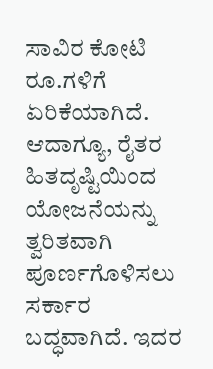ಸಾವಿರ ಕೋಟಿ ರೂ.ಗಳಿಗೆ ಏರಿಕೆಯಾಗಿದೆ. ಆದಾಗ್ಯೂ, ರೈತರ ಹಿತದೃಷ್ಟಿಯಿಂದ ಯೋಜನೆಯನ್ನು ತ್ವರಿತವಾಗಿ ಪೂರ್ಣಗೊಳಿಸಲು ಸರ್ಕಾರ ಬದ್ಧವಾಗಿದೆ. ಇದರ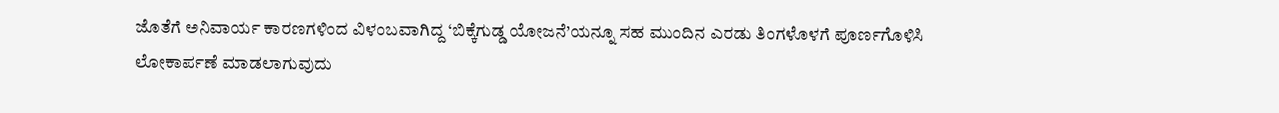ಜೊತೆಗೆ ಅನಿವಾರ್ಯ ಕಾರಣಗಳಿಂದ ವಿಳಂಬವಾಗಿದ್ದ ‘ಬಿಕ್ಕೆಗುಡ್ಡ ಯೋಜನೆ’ಯನ್ನೂ ಸಹ ಮುಂದಿನ ಎರಡು ತಿಂಗಳೊಳಗೆ ಪೂರ್ಣಗೊಳಿಸಿ ಲೋಕಾರ್ಪಣೆ ಮಾಡಲಾಗುವುದು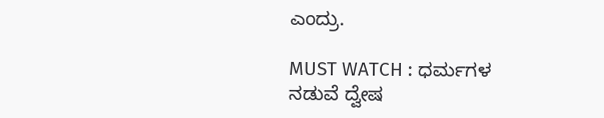ಎಂದ್ರು.

MUST WATCH : ಧರ್ಮಗಳ ನಡುವೆ ದ್ವೇಷ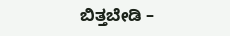ಬಿತ್ತಬೇಡಿ –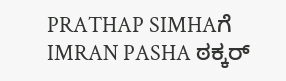PRATHAP SIMHAಗೆ IMRAN PASHA ಠಕ್ಕರ್